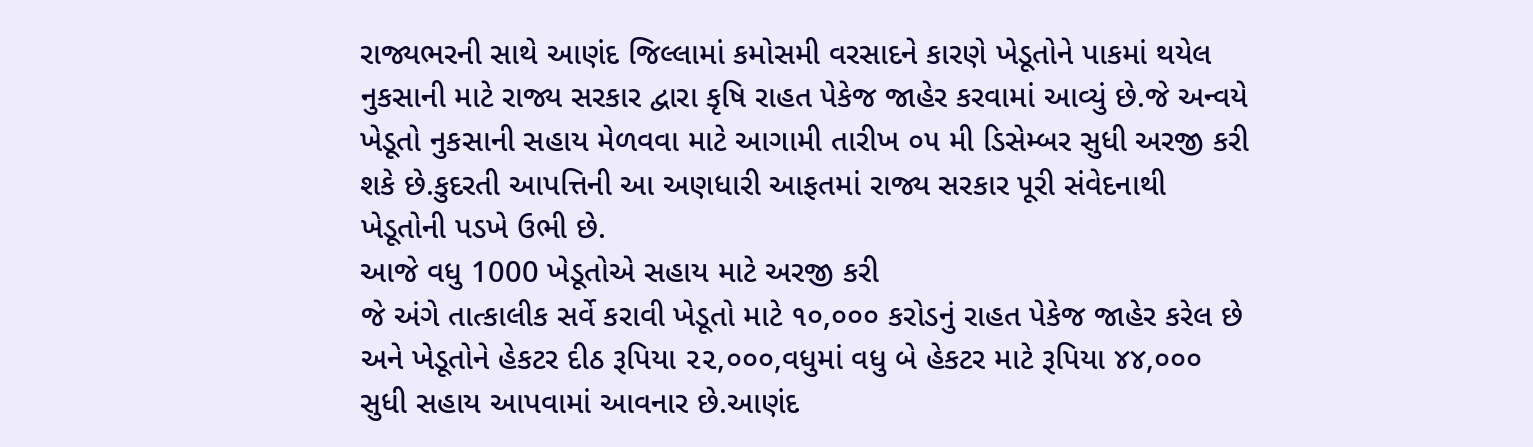રાજ્યભરની સાથે આણંદ જિલ્લામાં કમોસમી વરસાદને કારણે ખેડૂતોને પાકમાં થયેલ નુકસાની માટે રાજ્ય સરકાર દ્વારા કૃષિ રાહત પેકેજ જાહેર કરવામાં આવ્યું છે.જે અન્વયે ખેડૂતો નુકસાની સહાય મેળવવા માટે આગામી તારીખ ૦૫ મી ડિસેમ્બર સુધી અરજી કરી શકે છે.કુદરતી આપત્તિની આ અણધારી આફતમાં રાજ્ય સરકાર પૂરી સંવેદનાથી ખેડૂતોની પડખે ઉભી છે.
આજે વધુ 1000 ખેડૂતોએ સહાય માટે અરજી કરી
જે અંગે તાત્કાલીક સર્વે કરાવી ખેડૂતો માટે ૧૦,૦૦૦ કરોડનું રાહત પેકેજ જાહેર કરેલ છે અને ખેડૂતોને હેકટર દીઠ રૂપિયા ૨૨,૦૦૦,વધુમાં વધુ બે હેકટર માટે રૂપિયા ૪૪,૦૦૦ સુધી સહાય આપવામાં આવનાર છે.આણંદ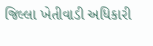જિલ્લા ખેતીવાડી અધિકારી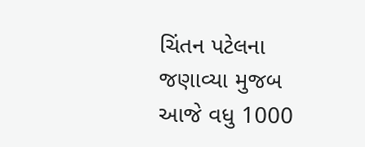ચિંતન પટેલના જણાવ્યા મુજબ આજે વધુ 1000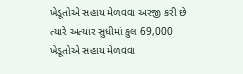ખેડૂતોએ સહાય મેળવવા અરજી કરી છે ત્યારે અત્યાર સુધીમાં કુલ 69,000 ખેડૂતોએ સહાય મેળવવા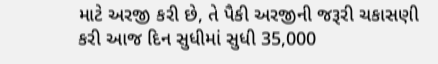માટે અરજી કરી છે, તે પૈકી અરજીની જરૂરી ચકાસણી કરી આજ દિન સુધીમાં સુધી 35,000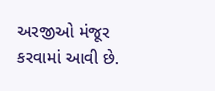અરજીઓ મંજૂર કરવામાં આવી છે.